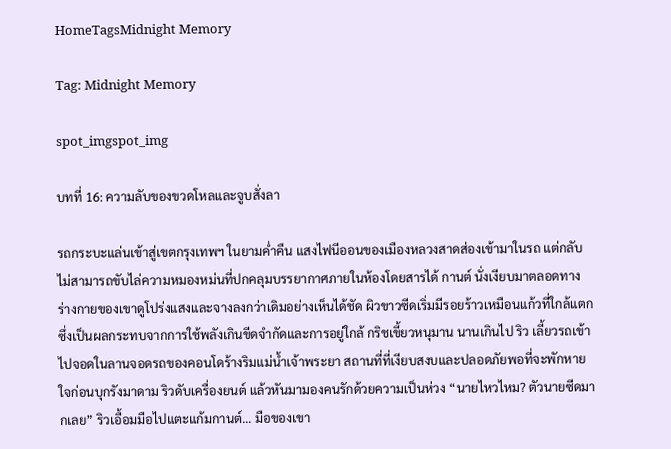HomeTagsMidnight Memory

Tag: Midnight Memory

spot_imgspot_img

บทที่ 16: ความลับของขวดโหลและจูบสั่งลา

รถกระบะแล่นเข้าสู่เขตกรุงเทพฯ ในยามค่ำคืน แสงไฟนีออนของเมืองหลวงสาดส่องเข้ามาในรถ แต่กลับไม่สามารถขับไล่ความหมองหม่นที่ปกคลุมบรรยากาศภายในห้องโดยสารได้ กานต์ นั่งเงียบมาตลอดทาง ร่างกายของเขาดูโปร่งแสงและจางลงกว่าเดิมอย่างเห็นได้ชัด ผิวขาวซีดเริ่มมีรอยร้าวเหมือนแก้วที่ใกล้แตก ซึ่งเป็นผลกระทบจากการใช้พลังเกินขีดจำกัดและการอยู่ใกล้ กริชเขี้ยวหนุมาน นานเกินไป ริว เลี้ยวรถเข้าไปจอดในลานจอดรถของคอนโดร้างริมแม่น้ำเจ้าพระยา สถานที่ที่เงียบสงบและปลอดภัยพอที่จะพักหายใจก่อนบุกรังมาดาม ริวดับเครื่องยนต์ แล้วหันมามองคนรักด้วยความเป็นห่วง “นายไหวไหม? ตัวนายซีดมากเลย” ริวเอื้อมมือไปแตะแก้มกานต์... มือของเขา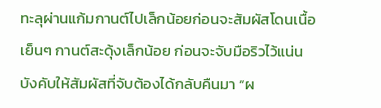ทะลุผ่านแก้มกานต์ไปเล็กน้อยก่อนจะสัมผัสโดนเนื้อเย็นๆ กานต์สะดุ้งเล็กน้อย ก่อนจะจับมือริวไว้แน่น บังคับให้สัมผัสที่จับต้องได้กลับคืนมา “ผ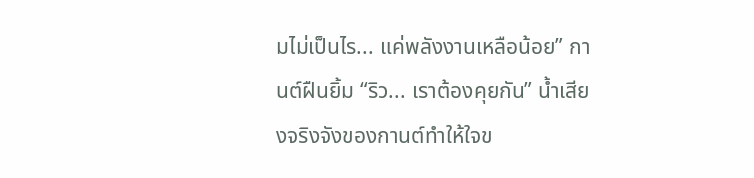มไม่เป็นไร... แค่พลังงานเหลือน้อย” กานต์ฝืนยิ้ม “ริว... เราต้องคุยกัน” น้ำเสียงจริงจังของกานต์ทำให้ใจข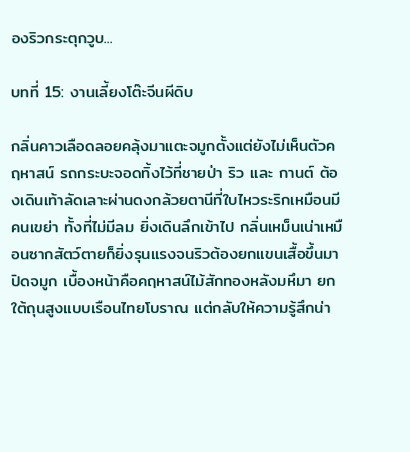องริวกระตุกวูบ...

บทที่ 15: งานเลี้ยงโต๊ะจีนผีดิบ

กลิ่นคาวเลือดลอยคลุ้งมาแตะจมูกตั้งแต่ยังไม่เห็นตัวคฤหาสน์ รถกระบะจอดทิ้งไว้ที่ชายป่า ริว และ กานต์ ต้องเดินเท้าลัดเลาะผ่านดงกล้วยตานีที่ใบไหวระริกเหมือนมีคนเขย่า ทั้งที่ไม่มีลม ยิ่งเดินลึกเข้าไป กลิ่นเหม็นเน่าเหมือนซากสัตว์ตายก็ยิ่งรุนแรงจนริวต้องยกแขนเสื้อขึ้นมาปิดจมูก เบื้องหน้าคือคฤหาสน์ไม้สักทองหลังมหึมา ยกใต้ถุนสูงแบบเรือนไทยโบราณ แต่กลับให้ความรู้สึกน่า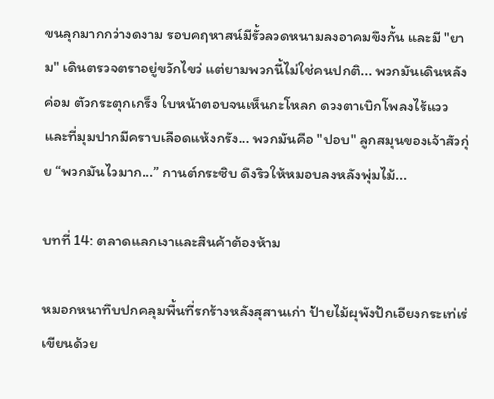ขนลุกมากกว่างดงาม รอบคฤหาสน์มีรั้วลวดหนามลงอาคมขึงกั้น และมี "ยาม" เดินตรวจตราอยู่ขวักไขว่ แต่ยามพวกนี้ไม่ใช่คนปกติ... พวกมันเดินหลังค่อม ตัวกระตุกเกร็ง ใบหน้าตอบจนเห็นกะโหลก ดวงตาเบิกโพลงไร้แวว และที่มุมปากมีคราบเลือดแห้งกรัง... พวกมันคือ "ปอบ" ลูกสมุนของเจ้าสัวกุ่ย “พวกมันไวมาก...” กานต์กระซิบ ดึงริวให้หมอบลงหลังพุ่มไม้...

บทที่ 14: ตลาดแลกเงาและสินค้าต้องห้าม

หมอกหนาทึบปกคลุมพื้นที่รกร้างหลังสุสานเก่า ป้ายไม้ผุพังปักเอียงกระเท่เร่เขียนด้วย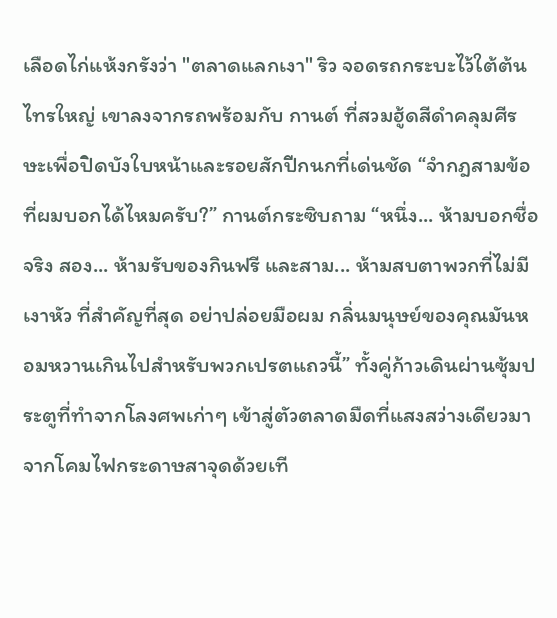เลือดไก่แห้งกรังว่า "ตลาดแลกเงา" ริว จอดรถกระบะไว้ใต้ต้นไทรใหญ่ เขาลงจากรถพร้อมกับ กานต์ ที่สวมฮู้ดสีดำคลุมศีรษะเพื่อปิดบังใบหน้าและรอยสักปีกนกที่เด่นชัด “จำกฎสามข้อที่ผมบอกได้ไหมครับ?” กานต์กระซิบถาม “หนึ่ง... ห้ามบอกชื่อจริง สอง... ห้ามรับของกินฟรี และสาม... ห้ามสบตาพวกที่ไม่มีเงาหัว ที่สำคัญที่สุด อย่าปล่อยมือผม กลิ่นมนุษย์ของคุณมันหอมหวานเกินไปสำหรับพวกเปรตแถวนี้” ทั้งคู่ก้าวเดินผ่านซุ้มประตูที่ทำจากโลงศพเก่าๆ เข้าสู่ตัวตลาดมืดที่แสงสว่างเดียวมาจากโคมไฟกระดาษสาจุดด้วยเที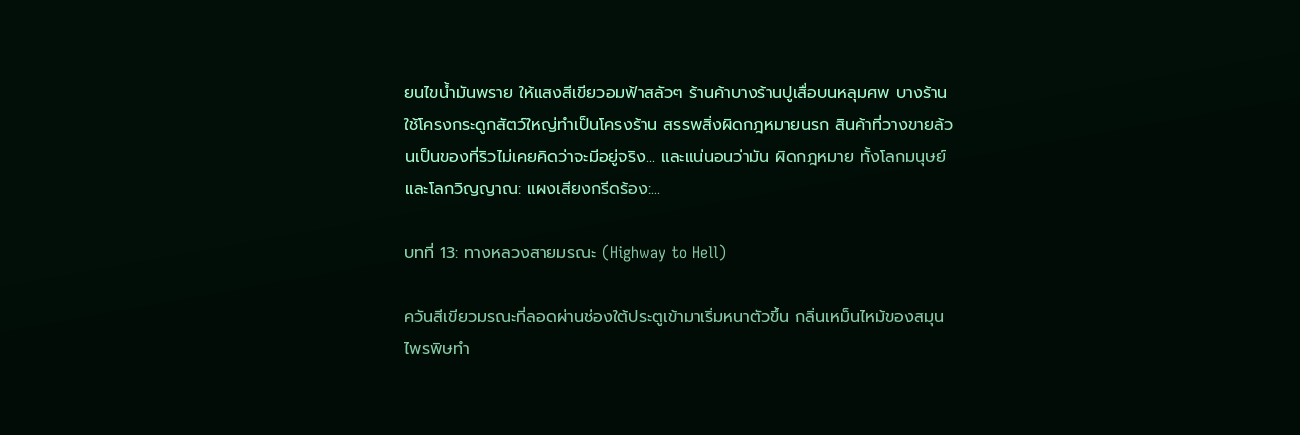ยนไขน้ำมันพราย ให้แสงสีเขียวอมฟ้าสลัวๆ ร้านค้าบางร้านปูเสื่อบนหลุมศพ บางร้านใช้โครงกระดูกสัตว์ใหญ่ทำเป็นโครงร้าน สรรพสิ่งผิดกฎหมายนรก สินค้าที่วางขายล้วนเป็นของที่ริวไม่เคยคิดว่าจะมีอยู่จริง... และแน่นอนว่ามัน ผิดกฎหมาย ทั้งโลกมนุษย์และโลกวิญญาณ: แผงเสียงกรีดร้อง:...

บทที่ 13: ทางหลวงสายมรณะ (Highway to Hell)

ควันสีเขียวมรณะที่ลอดผ่านช่องใต้ประตูเข้ามาเริ่มหนาตัวขึ้น กลิ่นเหม็นไหม้ของสมุนไพรพิษทำ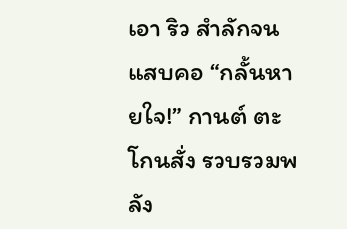เอา ริว สำลักจนแสบคอ “กลั้นหายใจ!” กานต์ ตะโกนสั่ง รวบรวมพลัง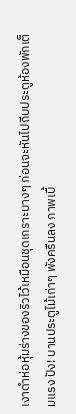เงาดำห่อหุ้มร่างของริวไว้เหมือนชุดเกราะบางๆ ก่อนจะหันไปถีบประตูห้องพักเต็มแรง ปัง! บานประตูไม้เก่าๆ พังครืนลง ภาพเบื้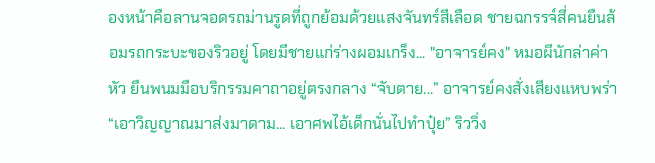องหน้าคือลานจอดรถม่านรูดที่ถูกย้อมด้วยแสงจันทร์สีเลือด ชายฉกรรจ์สี่คนยืนล้อมรถกระบะของริวอยู่ โดยมีชายแก่ร่างผอมเกร็ง... "อาจารย์คง" หมอผีนักล่าค่าหัว ยืนพนมมือบริกรรมคาถาอยู่ตรงกลาง “จับตาย...” อาจารย์คงสั่งเสียงแหบพร่า “เอาวิญญาณมาส่งมาดาม... เอาศพไอ้เด็กนั่นไปทำปุ๋ย” ริววิ่ง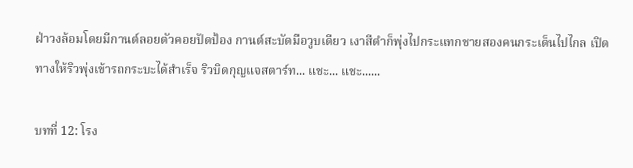ฝ่าวงล้อมโดยมีกานต์ลอยตัวคอยปัดป้อง กานต์สะบัดมือวูบเดียว เงาสีดำก็พุ่งไปกระแทกชายสองคนกระเด็นไปไกล เปิดทางให้ริวพุ่งเข้ารถกระบะได้สำเร็จ ริวบิดกุญแจสตาร์ท... แชะ... แชะ......

บทที่ 12: โรง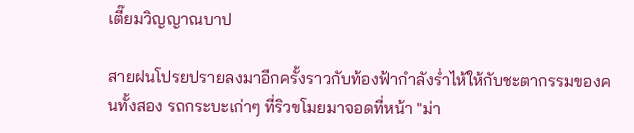เตี๊ยมวิญญาณบาป

สายฝนโปรยปรายลงมาอีกครั้งราวกับท้องฟ้ากำลังร่ำไห้ให้กับชะตากรรมของคนทั้งสอง รถกระบะเก่าๆ ที่ริวขโมยมาจอดที่หน้า "ม่า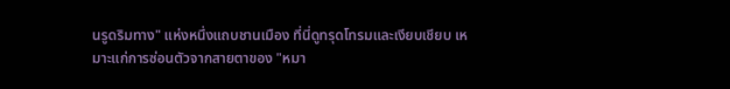นรูดริมทาง" แห่งหนึ่งแถบชานเมือง ที่นี่ดูทรุดโทรมและเงียบเชียบ เหมาะแก่การซ่อนตัวจากสายตาของ "หมา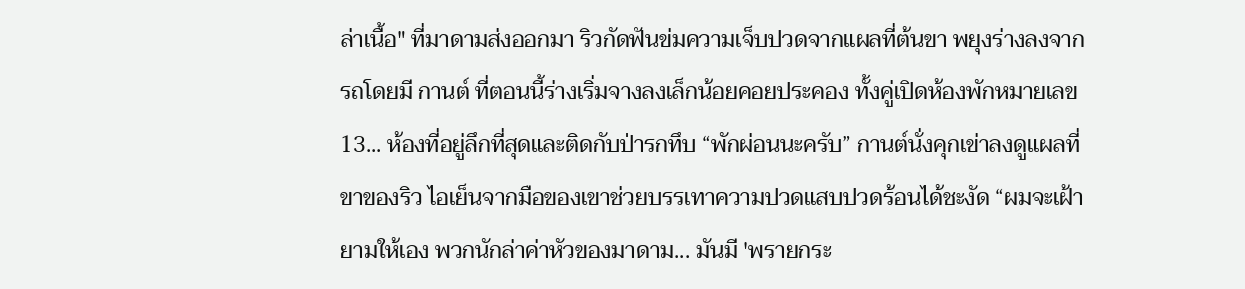ล่าเนื้อ" ที่มาดามส่งออกมา ริวกัดฟันข่มความเจ็บปวดจากแผลที่ต้นขา พยุงร่างลงจากรถโดยมี กานต์ ที่ตอนนี้ร่างเริ่มจางลงเล็กน้อยคอยประคอง ทั้งคู่เปิดห้องพักหมายเลข 13... ห้องที่อยู่ลึกที่สุดและติดกับป่ารกทึบ “พักผ่อนนะครับ” กานต์นั่งคุกเข่าลงดูแผลที่ขาของริว ไอเย็นจากมือของเขาช่วยบรรเทาความปวดแสบปวดร้อนได้ชะงัด “ผมจะเฝ้ายามให้เอง พวกนักล่าค่าหัวของมาดาม... มันมี 'พรายกระ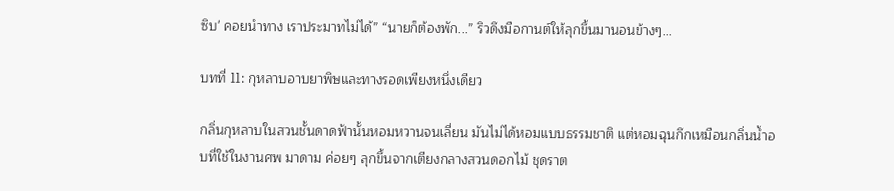ซิบ' คอยนำทาง เราประมาทไม่ได้” “นายก็ต้องพัก...” ริวดึงมือกานต์ให้ลุกขึ้นมานอนข้างๆ...

บทที่ 11: กุหลาบอาบยาพิษและทางรอดเพียงหนึ่งเดียว

กลิ่นกุหลาบในสวนชั้นดาดฟ้านั้นหอมหวานจนเลี่ยน มันไม่ได้หอมแบบธรรมชาติ แต่หอมฉุนกึกเหมือนกลิ่นน้ำอบที่ใช้ในงานศพ มาดาม ค่อยๆ ลุกขึ้นจากเตียงกลางสวนดอกไม้ ชุดราต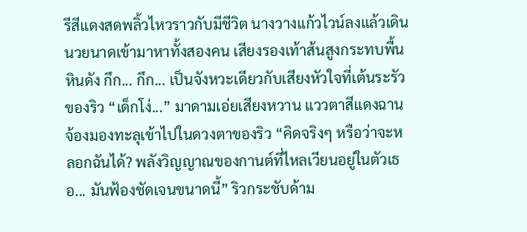รีสีแดงสดพลิ้วไหวราวกับมีชีวิต นางวางแก้วไวน์ลงแล้วเดินนวยนาดเข้ามาหาทั้งสองคน เสียงรองเท้าส้นสูงกระทบพื้นหินดัง กึก... กึก... เป็นจังหวะเดียวกับเสียงหัวใจที่เต้นระรัวของริว “เด็กโง่...” มาดามเอ่ยเสียงหวาน แววตาสีแดงฉานจ้องมองทะลุเข้าไปในดวงตาของริว “คิดจริงๆ หรือว่าจะหลอกฉันได้? พลังวิญญาณของกานต์ที่ไหลเวียนอยู่ในตัวเธอ... มันฟ้องชัดเจนขนาดนี้” ริวกระชับด้าม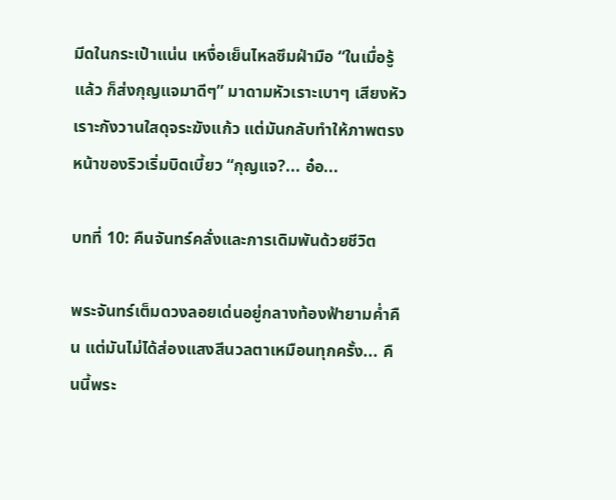มีดในกระเป๋าแน่น เหงื่อเย็นไหลซึมฝ่ามือ “ในเมื่อรู้แล้ว ก็ส่งกุญแจมาดีๆ” มาดามหัวเราะเบาๆ เสียงหัวเราะกังวานใสดุจระฆังแก้ว แต่มันกลับทำให้ภาพตรงหน้าของริวเริ่มบิดเบี้ยว “กุญแจ?... อ๋อ...

บทที่ 10: คืนจันทร์คลั่งและการเดิมพันด้วยชีวิต

พระจันทร์เต็มดวงลอยเด่นอยู่กลางท้องฟ้ายามค่ำคืน แต่มันไม่ได้ส่องแสงสีนวลตาเหมือนทุกครั้ง... คืนนี้พระ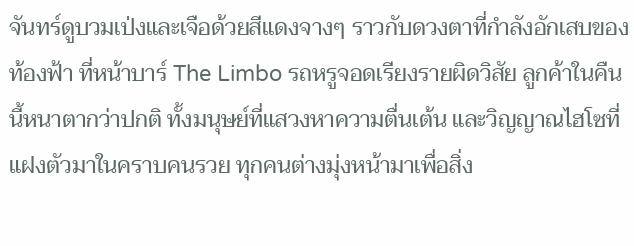จันทร์ดูบวมเป่งและเจือด้วยสีแดงจางๆ ราวกับดวงตาที่กำลังอักเสบของท้องฟ้า ที่หน้าบาร์ The Limbo รถหรูจอดเรียงรายผิดวิสัย ลูกค้าในคืนนี้หนาตากว่าปกติ ทั้งมนุษย์ที่แสวงหาความตื่นเต้น และวิญญาณไฮโซที่แฝงตัวมาในคราบคนรวย ทุกคนต่างมุ่งหน้ามาเพื่อสิ่ง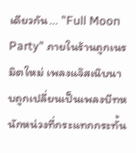เดียวกัน... "Full Moon Party" ภายในร้านถูกเนรมิตใหม่ เพลงแจ๊สเนิบนาบถูกเปลี่ยนเป็นเพลงบีทหนักหน่วงที่กระแทกกระทั้น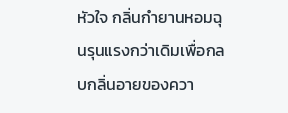หัวใจ กลิ่นกำยานหอมฉุนรุนแรงกว่าเดิมเพื่อกลบกลิ่นอายของควา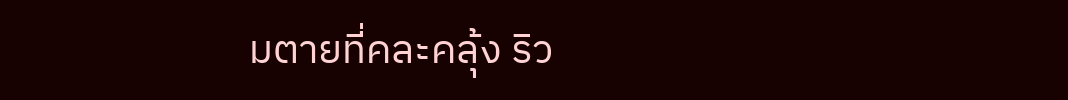มตายที่คละคลุ้ง ริว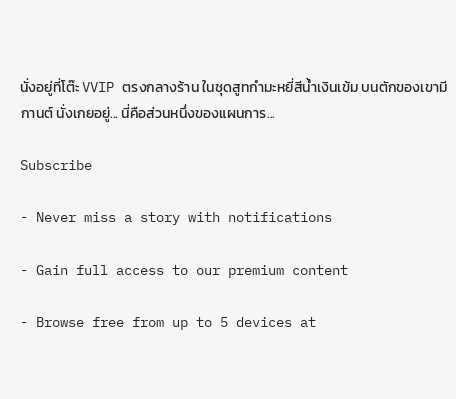นั่งอยู่ที่โต๊ะ VVIP ตรงกลางร้าน ในชุดสูทกำมะหยี่สีน้ำเงินเข้ม บนตักของเขามี กานต์ นั่งเกยอยู่... นี่คือส่วนหนึ่งของแผนการ...

Subscribe

- Never miss a story with notifications

- Gain full access to our premium content

- Browse free from up to 5 devices at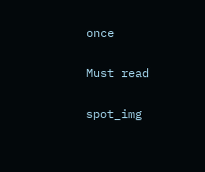once

Must read

spot_img